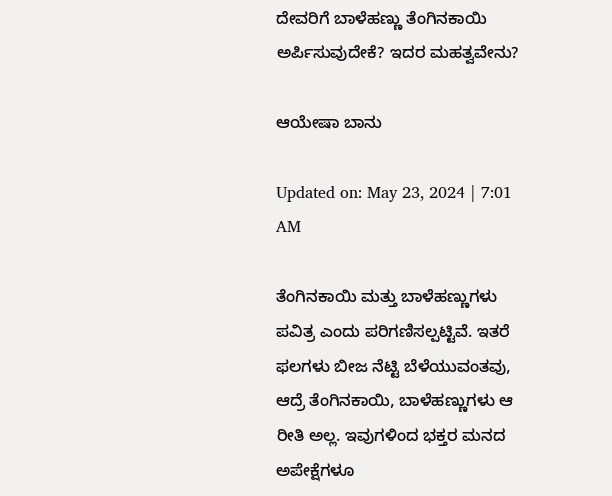ದೇವರಿಗೆ ಬಾಳೆಹಣ್ಣು ತೆಂಗಿನಕಾಯಿ ಅರ್ಪಿಸುವುದೇಕೆ? ಇದರ ಮಹತ್ವವೇನು?

ಆಯೇಷಾ ಬಾನು

Updated on: May 23, 2024 | 7:01 AM

ತೆಂಗಿನಕಾಯಿ ಮತ್ತು ಬಾಳೆಹಣ್ಣುಗಳು ಪವಿತ್ರ ಎಂದು ಪರಿಗಣಿಸಲ್ಪಟ್ಟಿವೆ. ಇತರೆ ಫಲಗಳು ಬೀಜ ನೆಟ್ಟಿ ಬೆಳೆಯುವಂತವು, ಆದ್ರೆ ತೆಂಗಿನಕಾಯಿ, ಬಾಳೆಹಣ್ಣುಗಳು ಆ ರೀತಿ ಅಲ್ಲ. ಇವುಗಳಿಂದ ಭಕ್ತರ ಮನದ ಅಪೇಕ್ಷೆಗಳೂ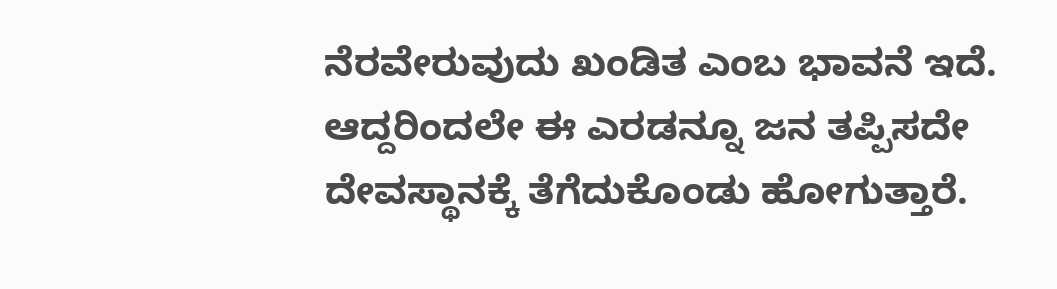ನೆರವೇರುವುದು ಖಂಡಿತ ಎಂಬ ಭಾವನೆ ಇದೆ. ಆದ್ದರಿಂದಲೇ ಈ ಎರಡನ್ನೂ ಜನ ತಪ್ಪಿಸದೇ ದೇವಸ್ಥಾನಕ್ಕೆ ತೆಗೆದುಕೊಂಡು ಹೋಗುತ್ತಾರೆ.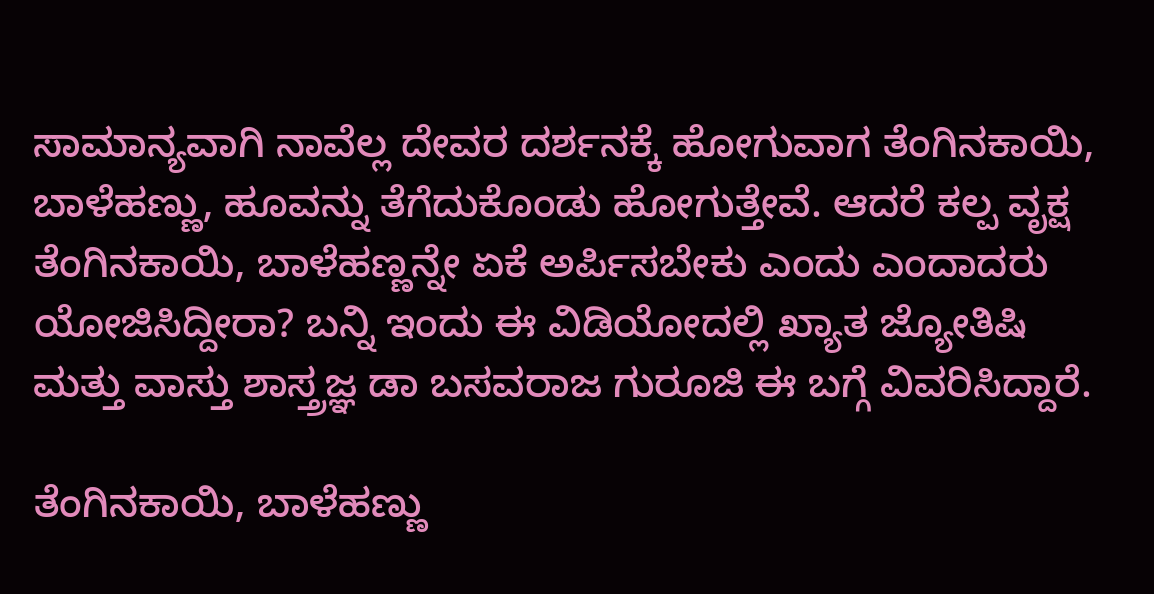ಸಾಮಾನ್ಯವಾಗಿ ನಾವೆಲ್ಲ ದೇವರ ದರ್ಶನಕ್ಕೆ ಹೋಗುವಾಗ ತೆಂಗಿನಕಾಯಿ, ಬಾಳೆಹಣ್ಣು, ಹೂವನ್ನು ತೆಗೆದುಕೊಂಡು ಹೋಗುತ್ತೇವೆ. ಆದರೆ ಕಲ್ಪ ವೃಕ್ಷ ತೆಂಗಿನಕಾಯಿ, ಬಾಳೆಹಣ್ಣನ್ನೇ ಏಕೆ ಅರ್ಪಿಸಬೇಕು ಎಂದು ಎಂದಾದರು ಯೋಜಿಸಿದ್ದೀರಾ? ಬನ್ನಿ ಇಂದು ಈ ವಿಡಿಯೋದಲ್ಲಿ ಖ್ಯಾತ ಜ್ಯೋತಿಷಿ ಮತ್ತು ವಾಸ್ತು ಶಾಸ್ತ್ರಜ್ಞ ಡಾ ಬಸವರಾಜ ಗುರೂಜಿ ಈ ಬಗ್ಗೆ ವಿವರಿಸಿದ್ದಾರೆ.

ತೆಂಗಿನಕಾಯಿ, ಬಾಳೆಹಣ್ಣು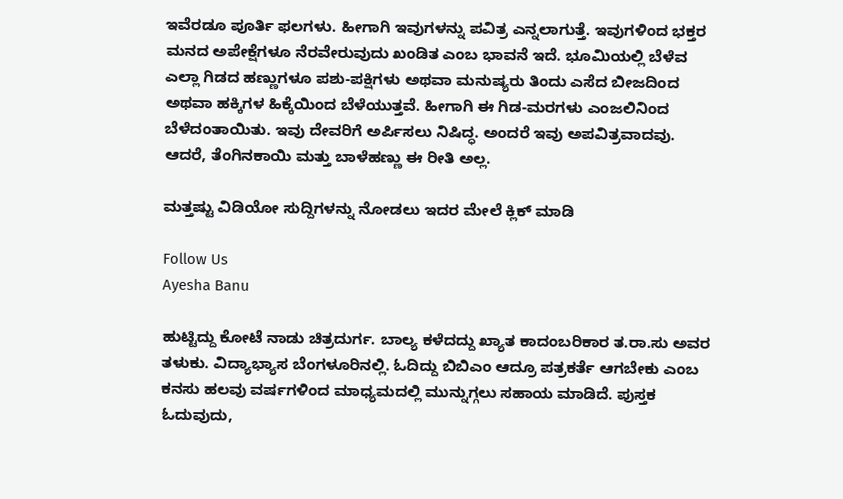ಇವೆರಡೂ ಪೂರ್ತಿ ಫಲಗಳು. ಹೀಗಾಗಿ ಇವುಗಳನ್ನು ಪವಿತ್ರ ಎನ್ನಲಾಗುತ್ತೆ. ಇವುಗಳಿಂದ ಭಕ್ತರ ಮನದ ಅಪೇಕ್ಷೆಗಳೂ ನೆರವೇರುವುದು ಖಂಡಿತ ಎಂಬ ಭಾವನೆ ಇದೆ. ಭೂಮಿಯಲ್ಲಿ ಬೆಳೆವ ಎಲ್ಲಾ ಗಿಡದ ಹಣ್ಣುಗಳೂ ಪಶು-ಪಕ್ಷಿಗಳು ಅಥವಾ ಮನುಷ್ಯರು ತಿಂದು ಎಸೆದ ಬೀಜದಿಂದ ಅಥವಾ ಹಕ್ಕಿಗಳ ಹಿಕ್ಕೆಯಿಂದ ಬೆಳೆಯುತ್ತವೆ. ಹೀಗಾಗಿ ಈ ಗಿಡ-ಮರಗಳು ಎಂಜಲಿನಿಂದ ಬೆಳೆದಂತಾಯಿತು. ಇವು ದೇವರಿಗೆ ಅರ್ಪಿಸಲು ನಿಷಿದ್ಧ. ಅಂದರೆ ಇವು ಅಪವಿತ್ರವಾದವು. ಆದರೆ, ತೆಂಗಿನಕಾಯಿ ಮತ್ತು ಬಾಳೆಹಣ್ಣು ಈ ರೀತಿ ಅಲ್ಲ.

ಮತ್ತಷ್ಟು ವಿಡಿಯೋ ಸುದ್ದಿಗಳನ್ನು ನೋಡಲು ಇದರ ಮೇಲೆ ಕ್ಲಿಕ್ ಮಾಡಿ

Follow Us
Ayesha Banu

ಹುಟ್ಟಿದ್ದು ಕೋಟೆ ನಾಡು ಚಿತ್ರದುರ್ಗ. ಬಾಲ್ಯ ಕಳೆದದ್ದು ಖ್ಯಾತ ಕಾದಂಬರಿಕಾರ ತ.ರಾ.ಸು ಅವರ ತಳುಕು. ವಿದ್ಯಾಭ್ಯಾಸ ಬೆಂಗಳೂರಿನಲ್ಲಿ. ಓದಿದ್ದು ಬಿಬಿಎಂ ಆದ್ರೂ ಪತ್ರಕರ್ತೆ ಆಗಬೇಕು ಎಂಬ ಕನಸು ಹಲವು ವರ್ಷಗಳಿಂದ ಮಾಧ್ಯಮದಲ್ಲಿ ಮುನ್ನುಗ್ಗಲು ಸಹಾಯ ಮಾಡಿದೆ. ಪುಸ್ತಕ ಓದುವುದು,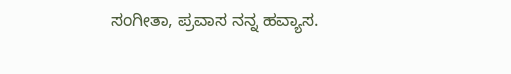ಸಂಗೀತಾ, ಪ್ರವಾಸ ನನ್ನ ಹವ್ಯಾಸ.